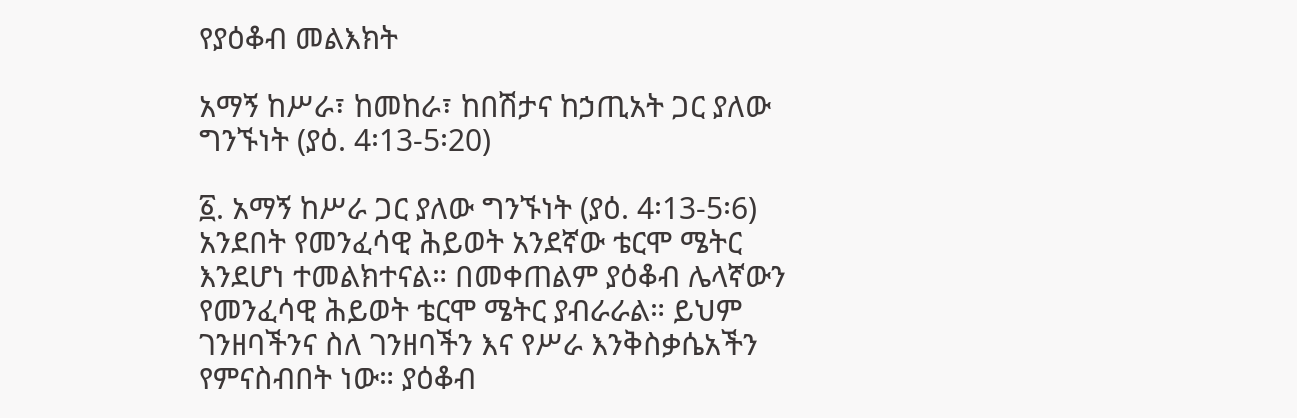የያዕቆብ መልእክት

አማኝ ከሥራ፣ ከመከራ፣ ከበሽታና ከኃጢአት ጋር ያለው ግንኙነት (ያዕ. 4፡13-5፡20)

፩. አማኝ ከሥራ ጋር ያለው ግንኙነት (ያዕ. 4፡13-5፡6) አንደበት የመንፈሳዊ ሕይወት አንደኛው ቴርሞ ሜትር እንደሆነ ተመልክተናል። በመቀጠልም ያዕቆብ ሌላኛውን የመንፈሳዊ ሕይወት ቴርሞ ሜትር ያብራራል። ይህም ገንዘባችንና ስለ ገንዘባችን እና የሥራ እንቅስቃሴአችን የምናስብበት ነው። ያዕቆብ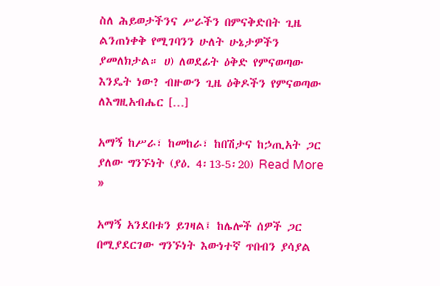ስለ ሕይወታችንና ሥራችን በምናቅድበት ጊዜ ልንጠነቀቅ የሚገባንን ሁለት ሁኔታዎችን ያመለክታል። ሀ) ለወደፊት ዕቅድ የምናወጣው እንዴት ነው? ብዙውን ጊዜ ዕቅዶችን የምናወጣው ለእግዚአብሔር […]

አማኝ ከሥራ፣ ከመከራ፣ ከበሽታና ከኃጢአት ጋር ያለው ግንኙነት (ያዕ. 4፡13-5፡20) Read More »

አማኝ አንደበቱን ይገዛል፤ ከሌሎች ሰዎች ጋር በሚያደርገው ግንኙነት እውነተኛ ጥበብን ያሳያል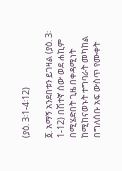(ያዕ. 3፡1-4፡12)

፩. አማኝ አንደበቱን ይገዛል (ያዕ. 3፡1-12) በሽተኛ ሰው ወደ ሐኪም በሚሄድበት ጊዜ በቀዳሚነት ከሚከናወኑት ተግባራት መካከል በግለሰቡ አፍ ውስጥ የሙቀት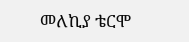መለኪያ ቴርሞ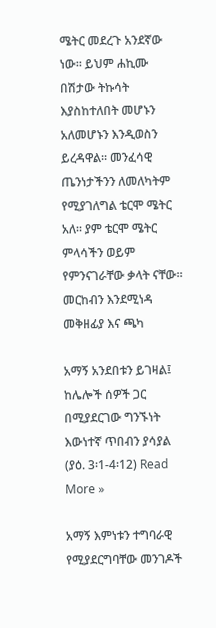ሜትር መደረጉ አንደኛው ነው። ይህም ሐኪሙ በሽታው ትኩሳት እያስከተለበት መሆኑን አለመሆኑን እንዲወስን ይረዳዋል። መንፈሳዊ ጤንነታችንን ለመለካትም የሚያገለግል ቴርሞ ሜትር አለ። ያም ቴርሞ ሜትር ምላሳችን ወይም የምንናገራቸው ቃላት ናቸው። መርከብን እንደሚነዳ መቅዘፊያ እና ጫካ

አማኝ አንደበቱን ይገዛል፤ ከሌሎች ሰዎች ጋር በሚያደርገው ግንኙነት እውነተኛ ጥበብን ያሳያል (ያዕ. 3፡1-4፡12) Read More »

አማኝ እምነቱን ተግባራዊ የሚያደርግባቸው መንገዶች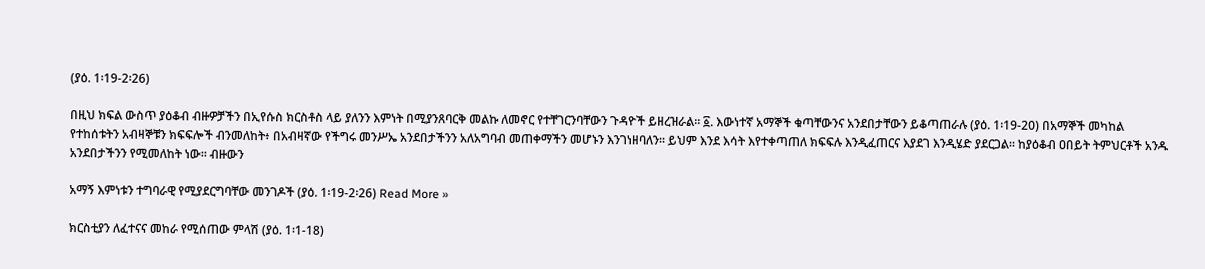(ያዕ. 1፡19-2፡26)

በዚህ ክፍል ውስጥ ያዕቆብ ብዙዎቻችን በኢየሱስ ክርስቶስ ላይ ያለንን እምነት በሚያንጸባርቅ መልኩ ለመኖር የተቸገርንባቸውን ጉዳዮች ይዘረዝራል። ፩. እውነተኛ አማኞች ቁጣቸውንና አንደበታቸውን ይቆጣጠራሉ (ያዕ. 1፡19-20) በአማኞች መካከል የተከሰቱትን አብዛኞቹን ክፍፍሎች ብንመለከት፥ በአብዛኛው የችግሩ መንሥኤ አንደበታችንን አለአግባብ መጠቀማችን መሆኑን እንገነዘባለን። ይህም እንደ እሳት እየተቀጣጠለ ክፍፍሉ እንዲፈጠርና እያደገ እንዲሄድ ያደርጋል። ከያዕቆብ ዐበይት ትምህርቶች አንዱ አንደበታችንን የሚመለከት ነው። ብዙውን

አማኝ እምነቱን ተግባራዊ የሚያደርግባቸው መንገዶች (ያዕ. 1፡19-2፡26) Read More »

ክርስቲያን ለፈተናና መከራ የሚሰጠው ምላሽ (ያዕ. 1፡1-18)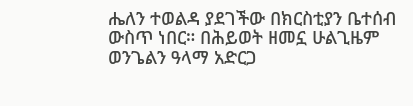ሔለን ተወልዳ ያደገችው በክርስቲያን ቤተሰብ ውስጥ ነበር። በሕይወት ዘመኗ ሁልጊዜም ወንጌልን ዓላማ አድርጋ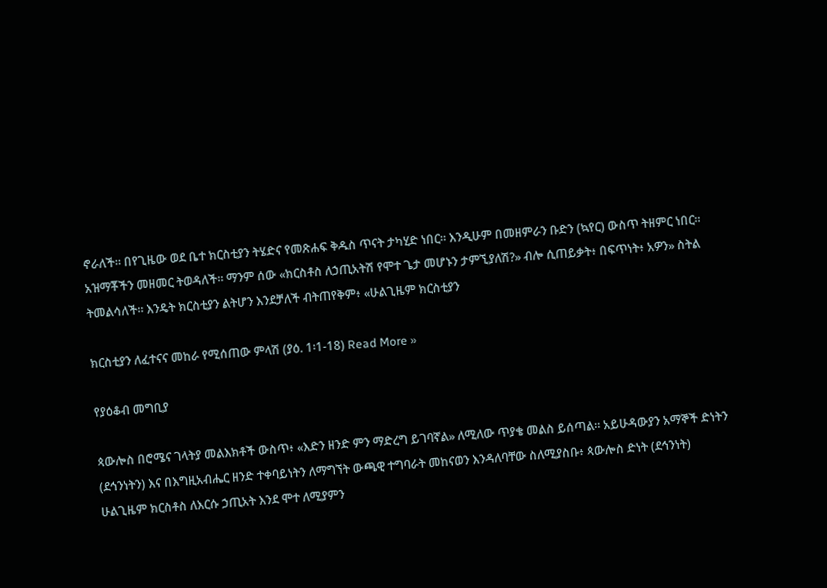ኖራለች። በየጊዜው ወደ ቤተ ክርስቲያን ትሄድና የመጽሐፍ ቅዱስ ጥናት ታካሂድ ነበር። እንዲሁም በመዘምራን ቡድን (ኳየር) ውስጥ ትዘምር ነበር። አዝማቾችን መዘመር ትወዳለች። ማንም ሰው «ክርስቶስ ለኃጢአትሽ የሞተ ጌታ መሆኑን ታምኚያለሽ?» ብሎ ሲጠይቃት፥ በፍጥነት፥ አዎን» ስትል ትመልሳለች። እንዴት ክርስቲያን ልትሆን እንደቻለች ብትጠየቅም፥ «ሁልጊዜም ክርስቲያን

ክርስቲያን ለፈተናና መከራ የሚሰጠው ምላሽ (ያዕ. 1፡1-18) Read More »

የያዕቆብ መግቢያ

ጳውሎስ በሮሜና ገላትያ መልእክቶች ውስጥ፥ «እድን ዘንድ ምን ማድረግ ይገባኛል» ለሚለው ጥያቄ መልስ ይሰጣል። አይሁዳውያን አማኞች ድነትን (ደኅንነትን) እና በእግዚአብሔር ዘንድ ተቀባይነትን ለማግኘት ውጫዊ ተግባራት መከናወን እንዳለባቸው ስለሚያስቡ፥ ጳውሎስ ድነት (ደኅንነት) ሁልጊዜም ክርስቶስ ለእርሱ ኃጢአት እንደ ሞተ ለሚያምን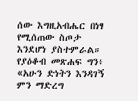ሰው እግዚአብሔር በነፃ የሚሰጠው ስጦታ እንደሆነ ያስተምራል። የያዕቆብ መጽሐፍ ግን፥ «አሁን ድነትን እንዳገኝ ምን ማድረግ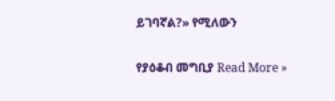ይገባኛል?» የሚለውን

የያዕቆብ መግቢያ Read More »